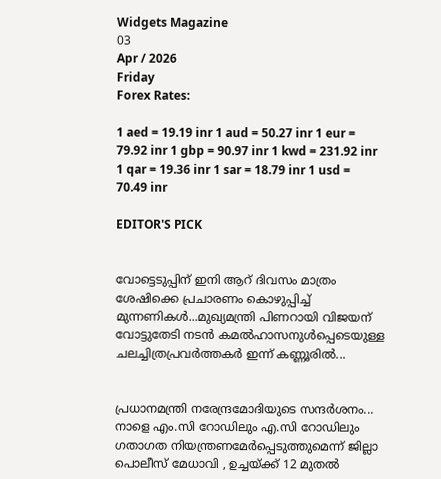Widgets Magazine
03
Apr / 2026
Friday
Forex Rates:

1 aed = 19.19 inr 1 aud = 50.27 inr 1 eur = 79.92 inr 1 gbp = 90.97 inr 1 kwd = 231.92 inr 1 qar = 19.36 inr 1 sar = 18.79 inr 1 usd = 70.49 inr

EDITOR'S PICK


വോട്ടെടുപ്പിന് ഇ‌നി ആറ് ദിവസം മാത്രം ശേഷിക്കെ പ്രചാരണം കൊഴുപ്പിച്ച് മുന്നണികള്‍...മുഖ്യമന്ത്രി പിണറായി വിജയന് വോട്ടുതേടി നടന്‍ കമല്‍ഹാസനുള്‍പ്പെടെയുള്ള ചലച്ചിത്രപ്രവർത്തകർ ഇന്ന് കണ്ണൂരില്‍...


പ്രധാനമന്ത്രി നരേന്ദ്രമോദിയുടെ സന്ദർശനം... നാളെ എം.സി റോഡിലും എ.സി റോഡിലും ഗതാഗത നിയന്ത്രണമേർപ്പെടുത്തുമെന്ന് ജില്ലാ പൊലീസ് മേധാവി , ഉച്ചയ്ക്ക് 12 മുതൽ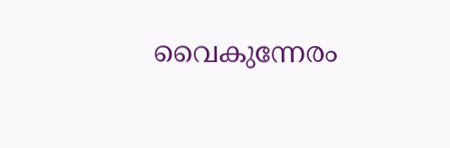വൈകുന്നേരം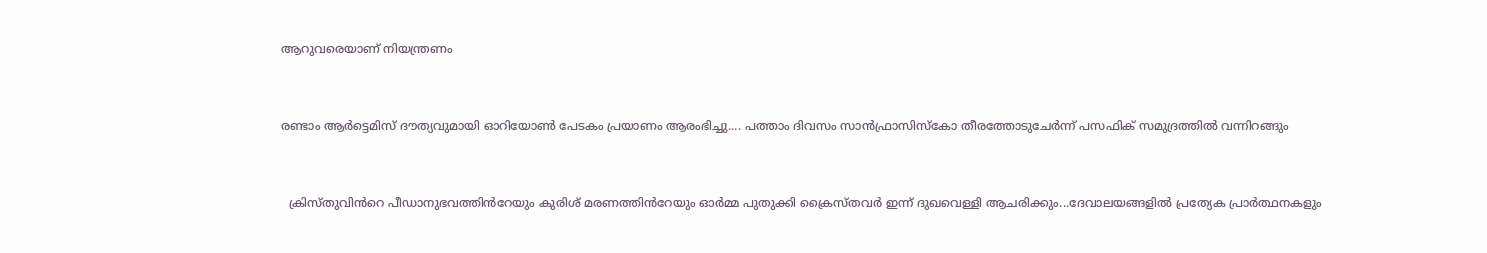ആറുവരെയാണ് നിയന്ത്രണം


രണ്ടാം ആർട്ടെമിസ് ദൗത്യവുമായി ഓറിയോൺ പേടകം പ്രയാണം ആരംഭിച്ചു.... പത്താം ദിവസം സാൻഫ്രാസിസ്കോ തീരത്തോടുചേർന്ന് പസഫിക് സമുദ്രത്തിൽ വന്നിറങ്ങും


  ക്രിസ്തുവിൻറെ പീഡാനുഭവത്തിൻറേയും കുരിശ് മരണത്തിൻറേയും ഓർമ്മ പുതുക്കി ക്രൈസ്തവർ ഇന്ന് ദുഖവെള്ളി ആചരിക്കും...ദേവാലയങ്ങളിൽ പ്രത്യേക പ്രാർത്ഥനകളും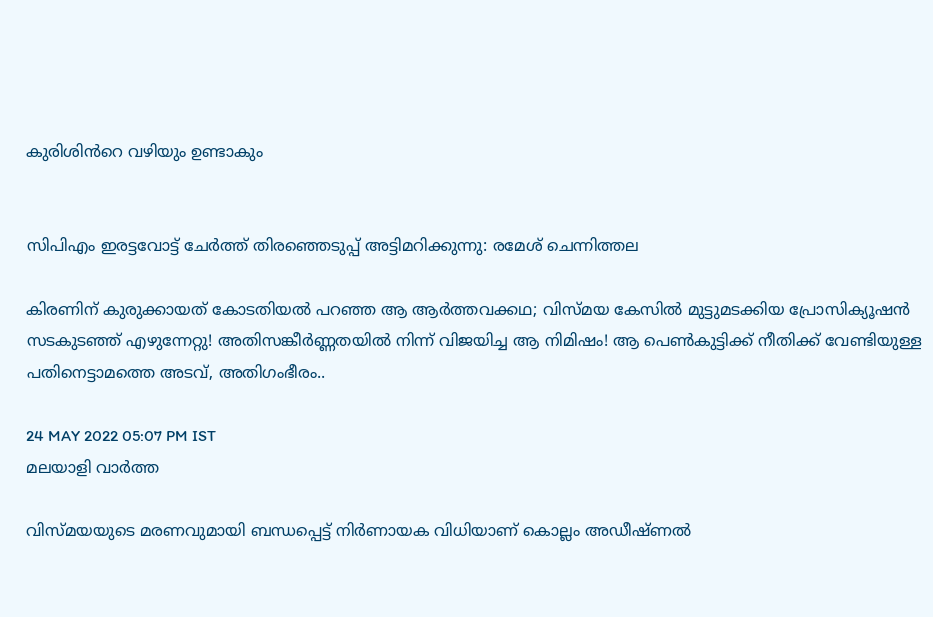കുരിശിൻറെ വഴിയും ഉണ്ടാകും


സിപിഎം ഇരട്ടവോട്ട് ചേര്‍ത്ത് തിരഞ്ഞെടുപ്പ് അട്ടിമറിക്കുന്നു: രമേശ് ചെന്നിത്തല

കിരണിന് കുരുക്കായത് കോടതിയല്‍ പറഞ്ഞ ആ ആര്‍ത്തവക്കഥ; വിസ്മയ കേസില്‍ മുട്ടുമടക്കിയ പ്രോസിക്യൂഷന്‍ സടകുടഞ്ഞ് എഴുന്നേറ്റു! അതിസങ്കീര്‍ണ്ണതയില്‍ നിന്ന് വിജയിച്ച ആ നിമിഷം! ആ പെണ്‍കുട്ടിക്ക് നീതിക്ക് വേണ്ടിയുള്ള പതിനെട്ടാമത്തെ അടവ്, അതിഗംഭീരം..

24 MAY 2022 05:07 PM IST
മലയാളി വാര്‍ത്ത

വിസ്മയയുടെ മരണവുമായി ബന്ധപ്പെട്ട് നിര്‍ണായക വിധിയാണ് കൊല്ലം അഡീഷ്ണല്‍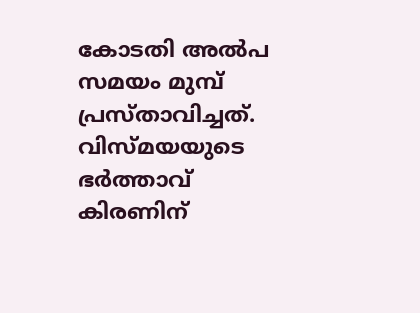കോടതി അല്‍പ സമയം മുമ്പ് പ്രസ്താവിച്ചത്. വിസ്മയയുടെ ഭര്‍ത്താവ് കിരണിന്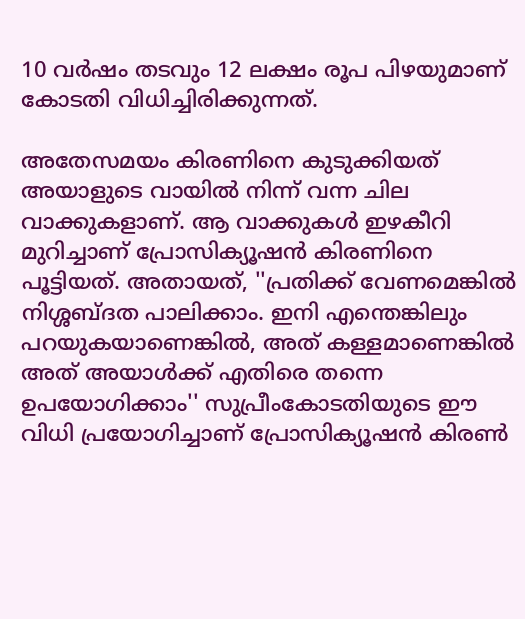10 വര്‍ഷം തടവും 12 ലക്ഷം രൂപ പിഴയുമാണ് കോടതി വിധിച്ചിരിക്കുന്നത്.

അതേസമയം കിരണിനെ കുടുക്കിയത് അയാളുടെ വായില്‍ നിന്ന് വന്ന ചില വാക്കുകളാണ്. ആ വാക്കുകള്‍ ഇഴകീറി മുറിച്ചാണ് പ്രോസിക്യൂഷന്‍ കിരണിനെ പൂട്ടിയത്. അതായത്, ''പ്രതിക്ക് വേണമെങ്കില്‍ നിശ്ശബ്ദത പാലിക്കാം. ഇനി എന്തെങ്കിലും പറയുകയാണെങ്കില്‍, അത് കള്ളമാണെങ്കില്‍ അത് അയാള്‍ക്ക് എതിരെ തന്നെ ഉപയോഗിക്കാം'' സുപ്രീംകോടതിയുടെ ഈ വിധി പ്രയോഗിച്ചാണ് പ്രോസിക്യൂഷന്‍ കിരണ്‍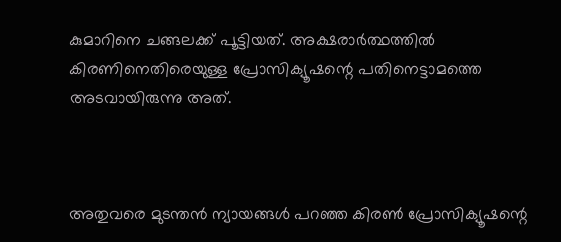കുമാറിനെ ചങ്ങലക്ക് പൂട്ടിയത്. അക്ഷരാര്‍ത്ഥത്തില്‍ കിരണിനെതിരെയുള്ള പ്രോസിക്യൂഷന്റെ പതിനെട്ടാമത്തെ അടവായിരുന്നു അത്.



അതുവരെ മുടന്തന്‍ ന്യായങ്ങള്‍ പറഞ്ഞ കിരണ്‍ പ്രോസിക്യൂഷന്റെ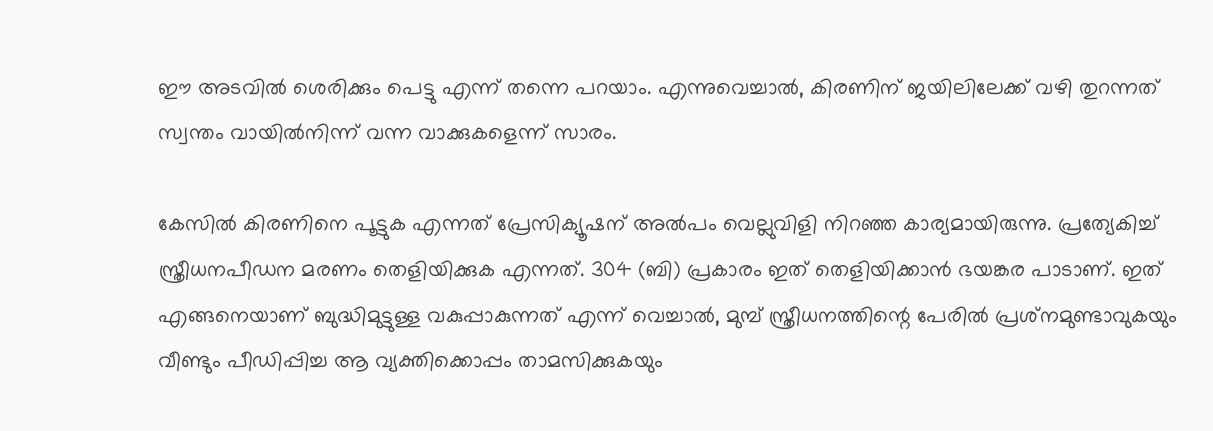ഈ അടവില്‍ ശെരിക്കും പെട്ടു എന്ന് തന്നെ പറയാം. എന്നുവെച്ചാല്‍, കിരണിന് ജയിലിലേക്ക് വഴി തുറന്നത് സ്വന്തം വായില്‍നിന്ന് വന്ന വാക്കുകളെന്ന് സാരം.

കേസില്‍ കിരണിനെ പൂട്ടുക എന്നത് പ്രേസിക്യൂഷന് അല്‍പം വെല്ലുവിളി നിറഞ്ഞ കാര്യമായിരുന്നു. പ്രത്യേകിച്ച് സ്ത്രീധനപീഡന മരണം തെളിയിക്കുക എന്നത്. 304 (ബി) പ്രകാരം ഇത് തെളിയിക്കാന്‍ ഭയങ്കര പാടാണ്. ഇത് എങ്ങനെയാണ് ബുദ്ധിമുട്ടുള്ള വകുപ്പാകുന്നത് എന്ന് വെച്ചാല്‍, മുമ്പ് സ്ത്രീധനത്തിന്റെ പേരില്‍ പ്രശ്‌നമുണ്ടാവുകയും വീണ്ടും പീഡിപ്പിച്ച ആ വ്യക്തിക്കൊപ്പം താമസിക്കുകയും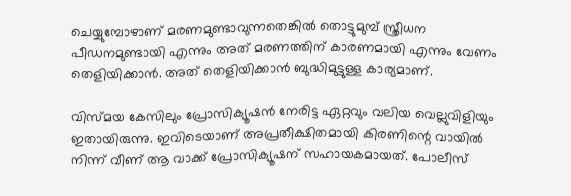ചെയ്യുമ്പോഴാണ് മരണമുണ്ടാവുന്നതെങ്കില്‍ തൊട്ടുമുമ്പ് സ്ത്രീധന പീഡനമുണ്ടായി എന്നും അത് മരണത്തിന് കാരണമായി എന്നും വേണം തെളിയിക്കാന്‍. അത് തെളിയിക്കാന്‍ ബുദ്ധിമുട്ടുള്ള കാര്യമാണ്.

വിസ്മയ കേസിലും പ്രോസിക്യൂഷന്‍ നേരിട്ട ഏറ്റവും വലിയ വെല്ലുവിളിയും ഇതായിരുന്നു. ഇവിടെയാണ് അപ്രതീക്ഷിതമായി കിരണിന്റെ വായില്‍ നിന്ന് വീണ് ആ വാക്ക് പ്രോസിക്യൂഷന് സഹായകമായത്. പോലീസ്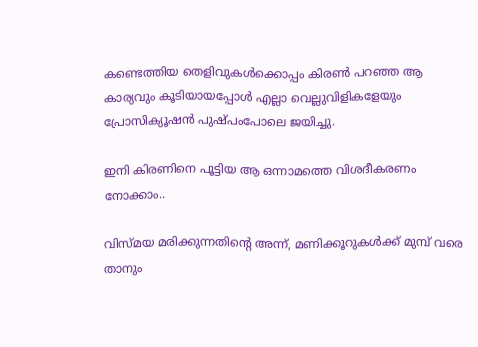കണ്ടെത്തിയ തെളിവുകള്‍ക്കൊപ്പം കിരണ്‍ പറഞ്ഞ ആ കാര്യവും കൂടിയായപ്പോള്‍ എല്ലാ വെല്ലുവിളികളേയും പ്രോസിക്യൂഷന്‍ പുഷ്പംപോലെ ജയിച്ചു.

ഇനി കിരണിനെ പൂട്ടിയ ആ ഒന്നാമത്തെ വിശദീകരണം നോക്കാം..

വിസ്മയ മരിക്കുന്നതിന്റെ അന്ന്, മണിക്കൂറുകള്‍ക്ക് മുമ്പ് വരെ താനും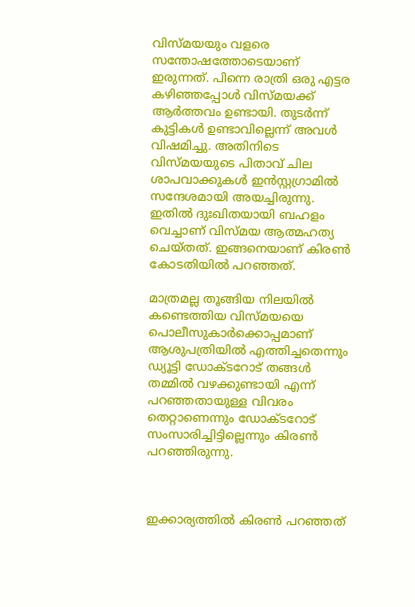വിസ്മയയും വളരെ സന്തോഷത്തോടെയാണ് ഇരുന്നത്. പിന്നെ രാത്രി ഒരു എട്ടര കഴിഞ്ഞപ്പോള്‍ വിസ്മയക്ക് ആര്‍ത്തവം ഉണ്ടായി. തുടര്‍ന്ന് കുട്ടികള്‍ ഉണ്ടാവില്ലെന്ന് അവള്‍ വിഷമിച്ചു. അതിനിടെ വിസ്മയയുടെ പിതാവ് ചില ശാപവാക്കുകള്‍ ഇന്‍സ്റ്റഗ്രാമില്‍ സന്ദേശമായി അയച്ചിരുന്നു. ഇതില്‍ ദുഃഖിതയായി ബഹളം വെച്ചാണ് വിസ്മയ ആത്മഹത്യ ചെയ്തത്. ഇങ്ങനെയാണ് കിരണ്‍ കോടതിയില്‍ പറഞ്ഞത്.

മാത്രമല്ല തൂങ്ങിയ നിലയില്‍ കണ്ടെത്തിയ വിസ്മയയെ പൊലീസുകാര്‍ക്കൊപ്പമാണ് ആശുപത്രിയില്‍ എത്തിച്ചതെന്നും ഡ്യൂട്ടി ഡോക്ടറോട് തങ്ങള്‍ തമ്മില്‍ വഴക്കുണ്ടായി എന്ന് പറഞ്ഞതായുള്ള വിവരം തെറ്റാണെന്നും ഡോക്ടറോട് സംസാരിച്ചിട്ടില്ലെന്നും കിരണ്‍ പറഞ്ഞിരുന്നു.



ഇക്കാര്യത്തില്‍ കിരണ്‍ പറഞ്ഞത്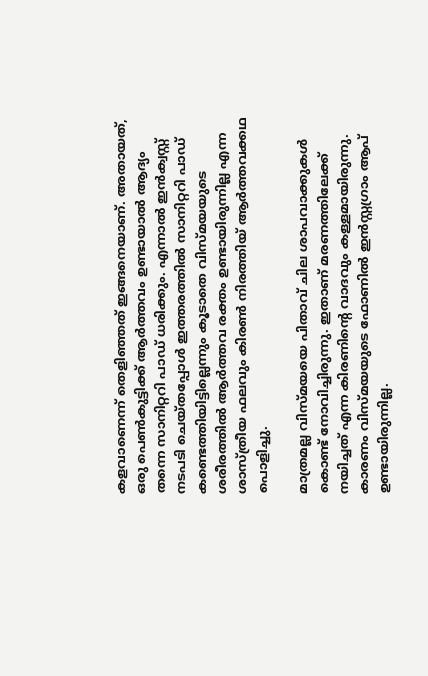കളവാണെന്ന് തെളിഞ്ഞത് ഇങ്ങനെയാണ്. അതായത്, ഒരു പെണ്‍കുട്ടിക്ക് ആര്‍ത്തവം ഉണ്ടായാല്‍ ആദ്യം തന്നെ സാനിറ്ററി പാഡ് ധരിക്കും. എന്നാല്‍ ഇന്‍ക്വസ്റ്റ് നടപടി ചെയ്തപ്പോള്‍ ഇത്തരത്തില്‍ സാനിറ്ററി പാഡ് കണ്ടെത്തിയിട്ടില്ലെന്നും കൂടാതെ വിസ്മയയുടെ ശരീരത്തില്‍ ആര്‍ത്തവ രക്തം ഉണ്ടായിരുന്നില്ല എന്ന ശാസ്ത്രീയ ഫലവും കിരണ്‍ നിരത്തിയ് ആര്‍ത്തവക്കഥ പൊളിച്ചു.

മാത്രമല്ല വിസ്മയയെ പിതാവ് ചില ശാപവാക്കുകള്‍ കൊണ്ട് നോവിച്ചിരുന്നു. ഇതാണ് മരണത്തിലേക്ക് നയിച്ചത് എന്ന കിരണിന്റെ വാദവും കള്ളമായിരുന്നു. കാരണം വിസ്മയയുടെ ഫോണില്‍ ഇന്‍സ്റ്റഗ്രാം ആപ് ഉണ്ടായിരുന്നില്ല.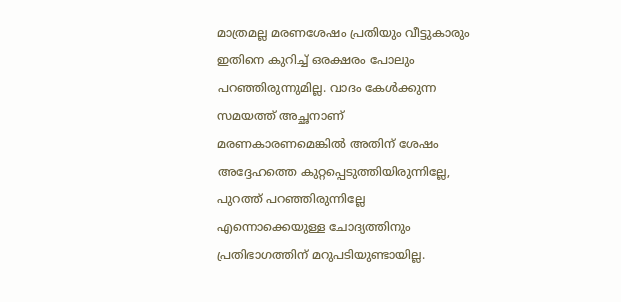മാത്രമല്ല മരണശേഷം പ്രതിയും വീട്ടുകാരും ഇതിനെ കുറിച്ച് ഒരക്ഷരം പോലും പറഞ്ഞിരുന്നുമില്ല. വാദം കേള്‍ക്കുന്ന സമയത്ത് അച്ഛനാണ് മരണകാരണമെങ്കില്‍ അതിന് ശേഷം അദ്ദേഹത്തെ കുറ്റപ്പെടുത്തിയിരുന്നില്ലേ, പുറത്ത് പറഞ്ഞിരുന്നില്ലേ എന്നൊക്കെയുള്ള ചോദ്യത്തിനും പ്രതിഭാഗത്തിന് മറുപടിയുണ്ടായില്ല.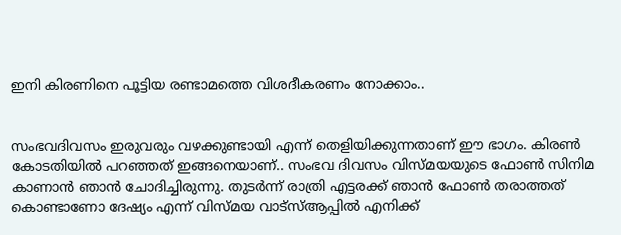ഇനി കിരണിനെ പൂട്ടിയ രണ്ടാമത്തെ വിശദീകരണം നോക്കാം..


സംഭവദിവസം ഇരുവരും വഴക്കുണ്ടായി എന്ന് തെളിയിക്കുന്നതാണ് ഈ ഭാഗം. കിരണ്‍ കോടതിയില്‍ പറഞ്ഞത് ഇങ്ങനെയാണ്.. സംഭവ ദിവസം വിസ്മയയുടെ ഫോണ്‍ സിനിമ കാണാന്‍ ഞാന്‍ ചോദിച്ചിരുന്നു. തുടര്‍ന്ന് രാത്രി എട്ടരക്ക് ഞാന്‍ ഫോണ്‍ തരാത്തത് കൊണ്ടാണോ ദേഷ്യം എന്ന് വിസ്മയ വാട്‌സ്ആപ്പില്‍ എനിക്ക്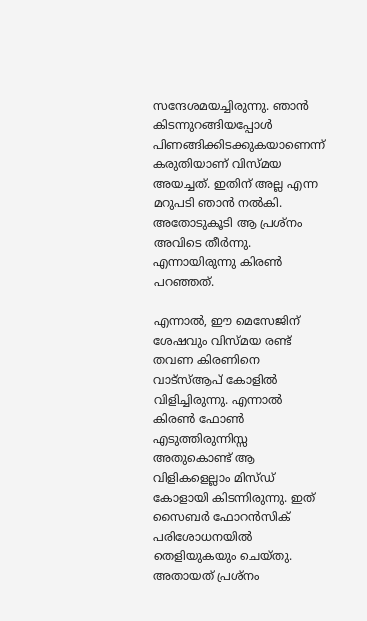സന്ദേശമയച്ചിരുന്നു. ഞാന്‍ കിടന്നുറങ്ങിയപ്പോള്‍ പിണങ്ങിക്കിടക്കുകയാണെന്ന് കരുതിയാണ് വിസ്മയ അയച്ചത്. ഇതിന് അല്ല എന്ന മറുപടി ഞാന്‍ നല്‍കി. അതോടുകൂടി ആ പ്രശ്‌നം അവിടെ തീര്‍ന്നു. എന്നായിരുന്നു കിരണ്‍ പറഞ്ഞത്.

എന്നാല്‍, ഈ മെസേജിന് ശേഷവും വിസ്മയ രണ്ട് തവണ കിരണിനെ വാട്‌സ്ആപ് കോളില്‍ വിളിച്ചിരുന്നു. എന്നാല്‍ കിരണ്‍ ഫോണ്‍ എടുത്തിരുന്നിസ്സ അതുകൊണ്ട് ആ വിളികളെല്ലാം മിസ്ഡ് കോളായി കിടന്നിരുന്നു. ഇത് സൈബര്‍ ഫോറന്‍സിക് പരിശോധനയില്‍ തെളിയുകയും ചെയ്തു. അതായത് പ്രശ്‌നം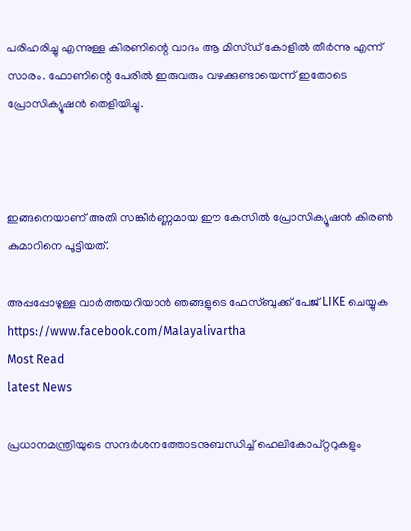പരിഹരിച്ചു എന്നുള്ള കിരണിന്റെ വാദം ആ മിസ്ഡ് കോളില്‍ തീര്‍ന്നു എന്ന് സാരം. ഫോണിന്റെ പേരില്‍ ഇരുവരും വഴക്കുണ്ടായെന്ന് ഇതോടെ പ്രോസിക്യൂഷന്‍ തെളിയിച്ചു.



ഇങ്ങനെയാണ് അതി സങ്കീര്‍ണ്ണമായ ഈ കേസില്‍ പ്രോസിക്യൂഷന്‍ കിരണ്‍ കുമാറിനെ പൂട്ടിയത്.

അപ്പപ്പോഴുള്ള വാര്‍ത്തയറിയാന്‍ ഞങ്ങളുടെ ഫേസ്‌ബുക്ക്‌ പേജ് LIKE ചെയ്യുക
https://www.facebook.com/Malayalivartha
Most Read
latest News

പ്രധാനമന്ത്രിയുടെ സന്ദര്‍ശനത്തോടനുബന്ധിച്ച് ഹെലികോപ്റ്ററുകളും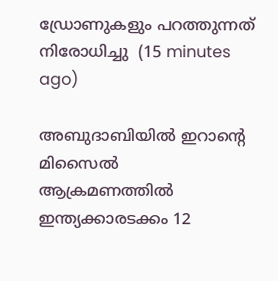ഡ്രോണുകളും പറത്തുന്നത് നിരോധിച്ചു  (15 minutes ago)

അബുദാബിയില്‍ ഇറാന്റെ മിസൈല്‍ ആക്രമണത്തില്‍ ഇന്ത്യക്കാരടക്കം 12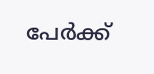പേര്‍ക്ക്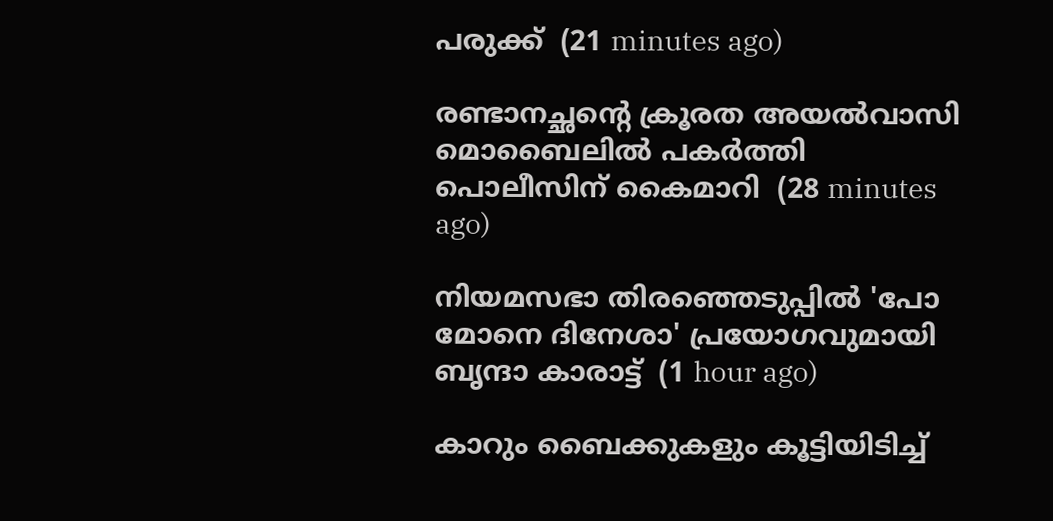പരുക്ക്  (21 minutes ago)

രണ്ടാനച്ഛന്റെ ക്രൂരത അയല്‍വാസി മൊബൈലില്‍ പകര്‍ത്തി പൊലീസിന് കൈമാറി  (28 minutes ago)

നിയമസഭാ തിരഞ്ഞെടുപ്പില്‍ 'പോ മോനെ ദിനേശാ' പ്രയോഗവുമായി ബൃന്ദാ കാരാട്ട്  (1 hour ago)

കാറും ബൈക്കുകളും കൂട്ടിയിടിച്ച്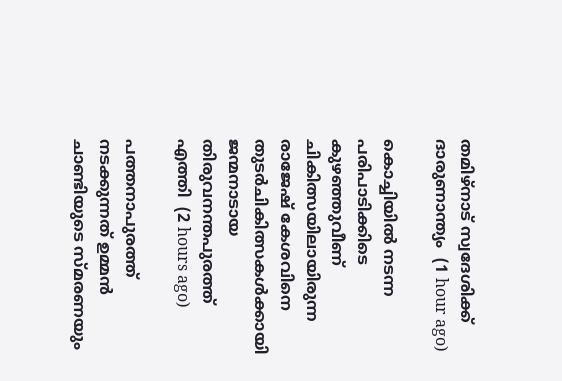തമിഴ്‌നാട് സ്വദേശിക്ക് ദാരുണാന്ത്യം  (1 hour ago)

കൊച്ചിയില്‍ നടന്ന പരിപാടിക്കിടെ കുഴഞ്ഞുവീണ് ചികിത്സയിലായിരുന്ന രാജേഷ് കേശവിനെ തുടര്‍ചികിത്സകള്‍ക്കായി ജന്മനാടായ തിരുവനന്തപുരത്ത് എത്തി  (2 hours ago)

പത്തനാപുരത്ത് നടക്കുന്നത് ഉമ്മൻ ചാണ്ടിയുടെ സ്മരണയും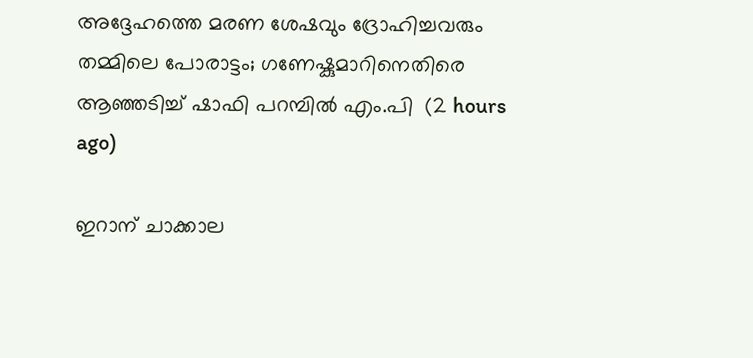അദ്ദേഹത്തെ മരണ ശേഷവും ദ്രോഹിച്ചവരും തമ്മിലെ പോരാട്ടം; ഗണേഷ്കുമാറിനെതിരെ ആഞ്ഞടിച്ച് ഷാഫി പറമ്പിൽ എം.പി  (2 hours ago)

ഇറാന് ചാക്കാല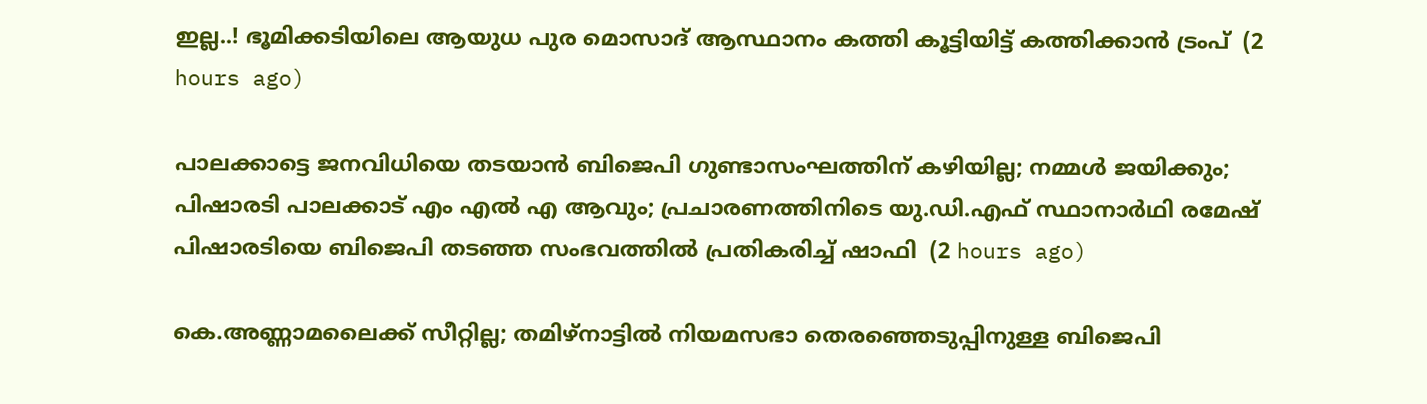ഇല്ല..! ഭൂമിക്കടിയിലെ ആയുധ പുര മൊസാദ് ആസ്ഥാനം കത്തി കൂട്ടിയിട്ട് കത്തിക്കാൻ ട്രംപ്  (2 hours ago)

പാലക്കാട്ടെ ജനവിധിയെ തടയാൻ ബിജെപി ഗുണ്ടാസംഘത്തിന് കഴിയില്ല; നമ്മൾ ജയിക്കും; പിഷാരടി പാലക്കാട് എം എൽ എ ആവും; പ്രചാരണത്തിനിടെ യു.ഡി.എഫ് സ്ഥാനാർഥി രമേഷ് പിഷാരടിയെ ബിജെപി തടഞ്ഞ സംഭവത്തിൽ പ്രതികരിച്ച് ഷാഫി  (2 hours ago)

കെ.അണ്ണാമലൈക്ക് സീറ്റില്ല; തമിഴ്നാട്ടിൽ നിയമസഭാ തെരഞ്ഞെടുപ്പിനുള്ള ബിജെപി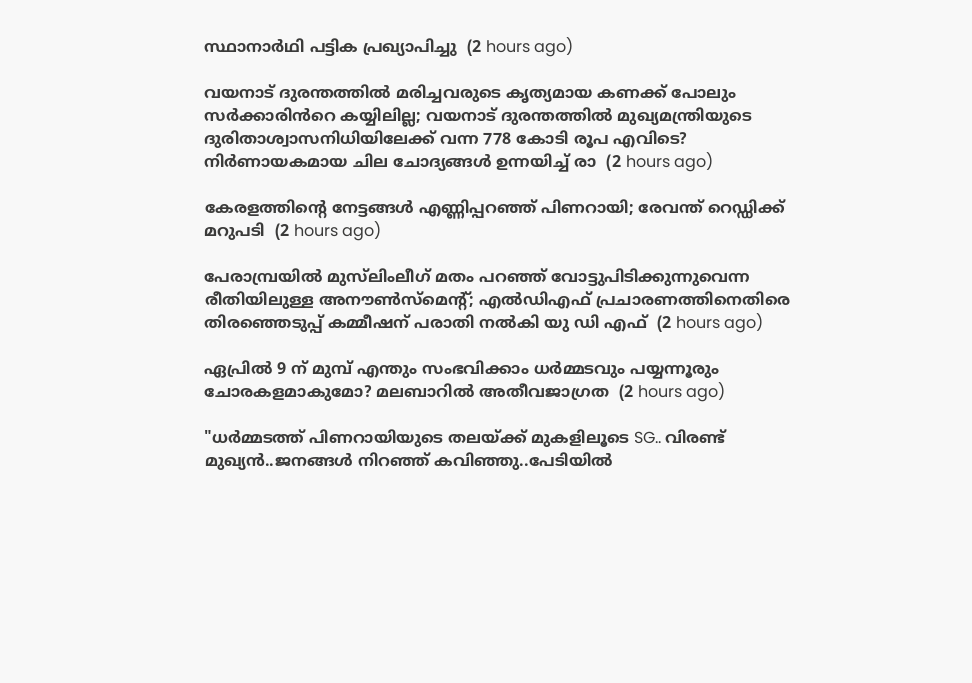സ്ഥാനാർഥി പട്ടിക പ്രഖ്യാപിച്ചു  (2 hours ago)

വയനാട് ദുരന്തത്തിൽ മരിച്ചവരുടെ കൃത്യമായ കണക്ക് പോലും സർക്കാരിൻറെ കയ്യിലില്ല; വയനാട് ദുരന്തത്തിൽ മുഖ്യമന്ത്രിയുടെ ദുരിതാശ്വാസനിധിയിലേക്ക് വന്ന 778 കോടി രൂപ എവിടെ? നിർണായകമായ ചില ചോദ്യങ്ങൾ ഉന്നയിച്ച് രാ  (2 hours ago)

കേരളത്തിന്റെ നേട്ടങ്ങള്‍ എണ്ണിപ്പറഞ്ഞ് പിണറായി; രേവന്ത് റെഡ്ഡിക്ക് മറുപടി  (2 hours ago)

പേരാമ്പ്രയിൽ മുസ്‌ലിംലീഗ് മതം പറഞ്ഞ് വോട്ടുപിടിക്കുന്നുവെന്ന രീതിയിലുള്ള അനൗൺസ്‌മെന്റ്; എൽഡിഎഫ് പ്രചാരണത്തിനെതിരെ തിരഞ്ഞെടുപ്പ് കമ്മീഷന് പരാതി നൽകി യു ഡി എഫ്  (2 hours ago)

ഏപ്രിൽ 9 ന് മുമ്പ് എന്തും സംഭവിക്കാം ധർമ്മടവും പയ്യന്നൂരും ചോരകളമാകുമോ? മലബാറിൽ അതീവജാഗ്രത  (2 hours ago)

"ധർമ്മടത്ത് പിണറായിയുടെ തലയ്ക്ക് മുകളിലൂടെ SG.. വിരണ്ട്‍ മുഖ്യൻ..ജനങ്ങൾ നിറഞ്ഞ് കവിഞ്ഞു..പേടിയിൽ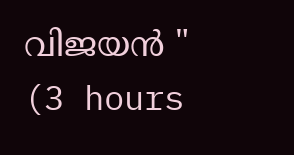വിജയൻ "  (3 hours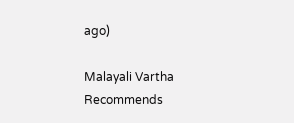ago)

Malayali Vartha Recommends